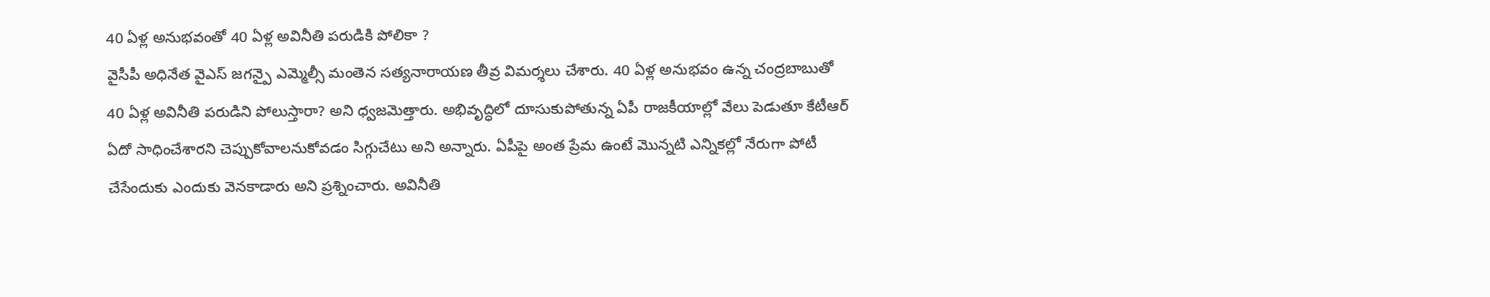40 ఏళ్ల అనుభవంతో 40 ఏళ్ల అవినీతి పరుడికి పోలికా ?
వైసీపీ అధినేత వైఎస్ జగన్పై ఎమ్మెల్సీ మంతెన సత్యనారాయణ తీవ్ర విమర్శలు చేశారు. 40 ఏళ్ల అనుభవం ఉన్న చంద్రబాబుతో 40 ఏళ్ల అవినీతి పరుడిని పోలుస్తారా? అని ధ్వజమెత్తారు. అభివృద్ధిలో దూసుకుపోతున్న ఏపీ రాజకీయాల్లో వేలు పెడుతూ కేటీఆర్ ఏదో సాధించేశారని చెప్పుకోవాలనుకోవడం సిగ్గుచేటు అని అన్నారు. ఏపీపై అంత ప్రేమ ఉంటే మొన్నటి ఎన్నికల్లో నేరుగా పోటీ చేసేందుకు ఎందుకు వెనకాడారు అని ప్రశ్నించారు. అవినీతి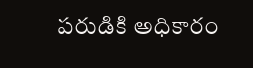పరుడికి అధికారం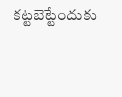కట్టబెట్టేందుకు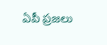ఏపీ ప్రజలు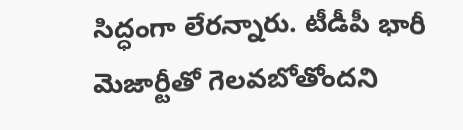సిద్ధంగా లేరన్నారు. టీడీపీ భారీ మెజార్టీతో గెలవబోతోందని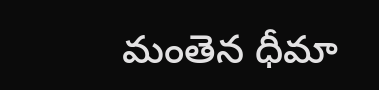మంతెన ధీమా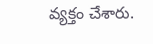వ్యక్తం చేశారు.